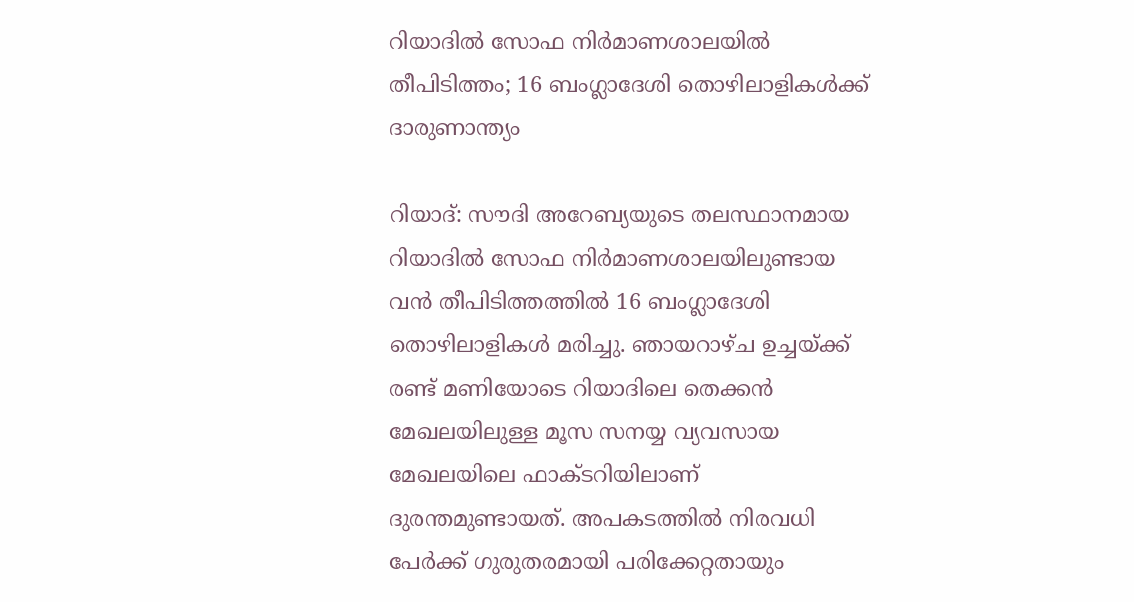റിയാദിൽ സോഫ നിർമാണശാലയിൽ തീപിടിത്തം; 16 ബംഗ്ലാദേശി തൊഴിലാളികൾക്ക് ദാരുണാന്ത്യം

റിയാദ്: സൗദി അറേബ്യയുടെ തലസ്ഥാനമായ റിയാദിൽ സോഫ നിർമാണശാലയിലുണ്ടായ വൻ തീപിടിത്തത്തിൽ 16 ബംഗ്ലാദേശി തൊഴിലാളികൾ മരിച്ചു. ഞായറാഴ്ച ഉച്ചയ്ക്ക് രണ്ട് മണിയോടെ റിയാദിലെ തെക്കൻ മേഖലയിലുള്ള മൂസ സനയ്യ വ്യവസായ മേഖലയിലെ ഫാക്ടറിയിലാണ് ദുരന്തമുണ്ടായത്. അപകടത്തിൽ നിരവധി പേർക്ക് ഗുരുതരമായി പരിക്കേറ്റതായും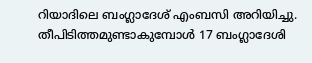റിയാദിലെ ബംഗ്ലാദേശ് എംബസി അറിയിച്ചു.
തീപിടിത്തമുണ്ടാകുമ്പോൾ 17 ബംഗ്ലാദേശി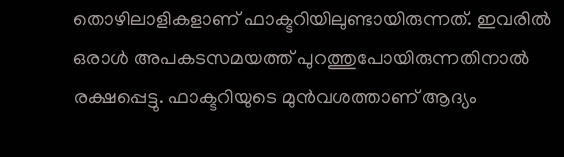തൊഴിലാളികളാണ് ഫാക്ടറിയിലുണ്ടായിരുന്നത്. ഇവരിൽ ഒരാൾ അപകടസമയത്ത് പുറത്തുപോയിരുന്നതിനാൽ രക്ഷപ്പെട്ടു. ഫാക്ടറിയുടെ മുൻവശത്താണ് ആദ്യം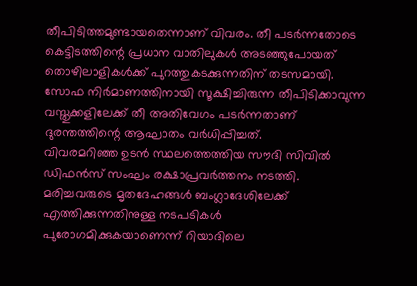തീപിടിത്തമുണ്ടായതെന്നാണ് വിവരം. തീ പടർന്നതോടെ കെട്ടിടത്തിന്റെ പ്രധാന വാതിലുകൾ അടഞ്ഞുപോയത് തൊഴിലാളികൾക്ക് പുറത്തുകടക്കുന്നതിന് തടസമായി. സോഫ നിർമാണത്തിനായി സൂക്ഷിച്ചിരുന്ന തീപിടിക്കാവുന്ന വസ്തുക്കളിലേക്ക് തീ അതിവേഗം പടർന്നതാണ് ദുരന്തത്തിന്റെ ആഘാതം വർധിപ്പിച്ചത്.
വിവരമറിഞ്ഞ ഉടൻ സ്ഥലത്തെത്തിയ സൗദി സിവിൽ ഡിഫൻസ് സംഘം രക്ഷാപ്രവർത്തനം നടത്തി. മരിച്ചവരുടെ മൃതദേഹങ്ങൾ ബംഗ്ലാദേശിലേക്ക് എത്തിക്കുന്നതിനുള്ള നടപടികൾ പുരോഗമിക്കുകയാണെന്ന് റിയാദിലെ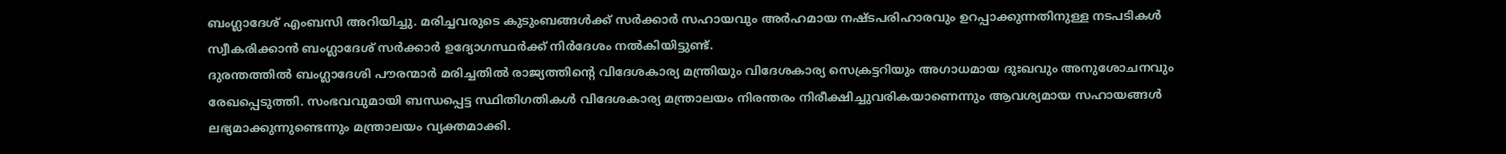ബംഗ്ലാദേശ് എംബസി അറിയിച്ചു. മരിച്ചവരുടെ കുടുംബങ്ങൾക്ക് സർക്കാർ സഹായവും അർഹമായ നഷ്ടപരിഹാരവും ഉറപ്പാക്കുന്നതിനുള്ള നടപടികൾ സ്വീകരിക്കാൻ ബംഗ്ലാദേശ് സർക്കാർ ഉദ്യോഗസ്ഥർക്ക് നിർദേശം നൽകിയിട്ടുണ്ട്.
ദുരന്തത്തിൽ ബംഗ്ലാദേശി പൗരന്മാർ മരിച്ചതിൽ രാജ്യത്തിന്റെ വിദേശകാര്യ മന്ത്രിയും വിദേശകാര്യ സെക്രട്ടറിയും അഗാധമായ ദുഃഖവും അനുശോചനവും രേഖപ്പെടുത്തി. സംഭവവുമായി ബന്ധപ്പെട്ട സ്ഥിതിഗതികൾ വിദേശകാര്യ മന്ത്രാലയം നിരന്തരം നിരീക്ഷിച്ചുവരികയാണെന്നും ആവശ്യമായ സഹായങ്ങൾ ലഭ്യമാക്കുന്നുണ്ടെന്നും മന്ത്രാലയം വ്യക്തമാക്കി.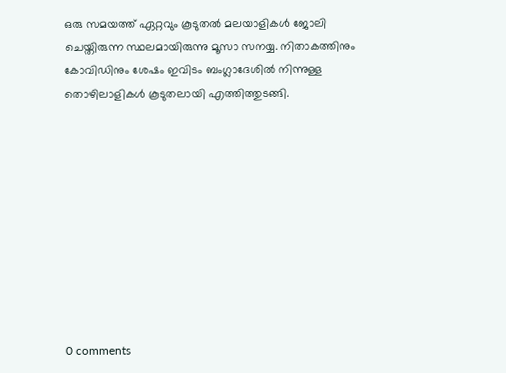ഒരു സമയത്ത് ഏറ്റവും കൂടുതൽ മലയാളികൾ ജോലി ചെയ്തിരുന്ന സ്ഥലമായിരുന്നു മൂസാ സനയ്യ. നിതാകത്തിനും കോവിഡിനും ശേഷം ഇവിടം ബംഗ്ലാദേശിൽ നിന്നുള്ള തൊഴിലാളികൾ കൂടുതലായി എത്തിത്തുടങ്ങി.










0 comments